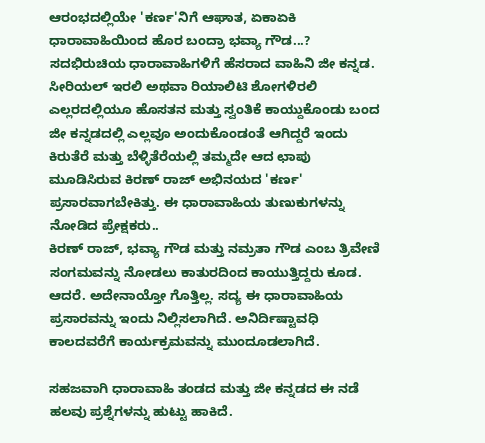ಆರಂಭದಲ್ಲಿಯೇ 'ಕರ್ಣ'ನಿಗೆ ಆಘಾತ, ಏಕಾಏಕಿ ಧಾರಾವಾಹಿಯಿಂದ ಹೊರ ಬಂದ್ರಾ ಭವ್ಯಾ ಗೌಡ...?
ಸದಭಿರುಚಿಯ ಧಾರಾವಾಹಿಗಳಿಗೆ ಹೆಸರಾದ ವಾಹಿನಿ ಜೀ ಕನ್ನಡ. ಸೀರಿಯಲ್ ಇರಲಿ ಅಥವಾ ರಿಯಾಲಿಟಿ ಶೋಗಳಿರಲಿ ಎಲ್ಲರದಲ್ಲಿಯೂ ಹೊಸತನ ಮತ್ತು ಸ್ವಂತಿಕೆ ಕಾಯ್ದುಕೊಂಡು ಬಂದ ಜೀ ಕನ್ನಡದಲ್ಲಿ ಎಲ್ಲವೂ ಅಂದುಕೊಂಡಂತೆ ಆಗಿದ್ದರೆ ಇಂದು ಕಿರುತೆರೆ ಮತ್ತು ಬೆಳ್ಳಿತೆರೆಯಲ್ಲಿ ತಮ್ಮದೇ ಆದ ಛಾಪು ಮೂಡಿಸಿರುವ ಕಿರಣ್ ರಾಜ್ ಅಭಿನಯದ 'ಕರ್ಣ' ಪ್ರಸಾರವಾಗಬೇಕಿತ್ತು. ಈ ಧಾರಾವಾಹಿಯ ತುಣುಕುಗಳನ್ನು ನೋಡಿದ ಪ್ರೇಕ್ಷಕರು..
ಕಿರಣ್ ರಾಜ್, ಭವ್ಯಾ ಗೌಡ ಮತ್ತು ನಮ್ರತಾ ಗೌಡ ಎಂಬ ತ್ರಿವೇಣಿ ಸಂಗಮವನ್ನು ನೋಡಲು ಕಾತುರದಿಂದ ಕಾಯುತ್ತಿದ್ದರು ಕೂಡ. ಆದರೆ. ಅದೇನಾಯ್ತೋ ಗೊತ್ತಿಲ್ಲ. ಸದ್ಯ ಈ ಧಾರಾವಾಹಿಯ ಪ್ರಸಾರವನ್ನು ಇಂದು ನಿಲ್ಲಿಸಲಾಗಿದೆ. ಅನಿರ್ದಿಷ್ಟಾವಧಿ ಕಾಲದವರೆಗೆ ಕಾರ್ಯಕ್ರಮವನ್ನು ಮುಂದೂಡಲಾಗಿದೆ.

ಸಹಜವಾಗಿ ಧಾರಾವಾಹಿ ತಂಡದ ಮತ್ತು ಜೀ ಕನ್ನಡದ ಈ ನಡೆ ಹಲವು ಪ್ರಶ್ನೆಗಳನ್ನು ಹುಟ್ಟು ಹಾಕಿದೆ.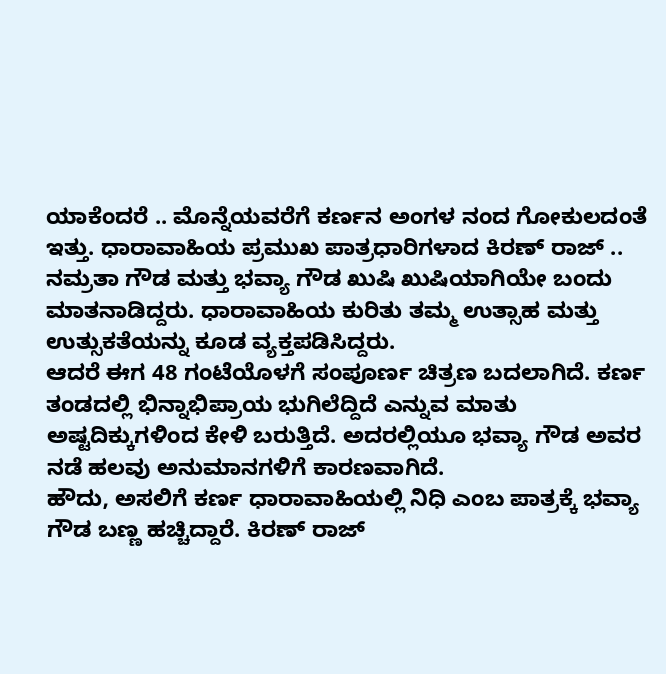ಯಾಕೆಂದರೆ .. ಮೊನ್ನೆಯವರೆಗೆ ಕರ್ಣನ ಅಂಗಳ ನಂದ ಗೋಕುಲದಂತೆ ಇತ್ತು. ಧಾರಾವಾಹಿಯ ಪ್ರಮುಖ ಪಾತ್ರಧಾರಿಗಳಾದ ಕಿರಣ್ ರಾಜ್ .. ನಮ್ರತಾ ಗೌಡ ಮತ್ತು ಭವ್ಯಾ ಗೌಡ ಖುಷಿ ಖುಷಿಯಾಗಿಯೇ ಬಂದು ಮಾತನಾಡಿದ್ದರು. ಧಾರಾವಾಹಿಯ ಕುರಿತು ತಮ್ಮ ಉತ್ಸಾಹ ಮತ್ತು ಉತ್ಸುಕತೆಯನ್ನು ಕೂಡ ವ್ಯಕ್ತಪಡಿಸಿದ್ದರು.
ಆದರೆ ಈಗ 48 ಗಂಟೆಯೊಳಗೆ ಸಂಪೂರ್ಣ ಚಿತ್ರಣ ಬದಲಾಗಿದೆ. ಕರ್ಣ ತಂಡದಲ್ಲಿ ಭಿನ್ನಾಭಿಪ್ರಾಯ ಭುಗಿಲೆದ್ದಿದೆ ಎನ್ನುವ ಮಾತು ಅಷ್ಟದಿಕ್ಕುಗಳಿಂದ ಕೇಳಿ ಬರುತ್ತಿದೆ. ಅದರಲ್ಲಿಯೂ ಭವ್ಯಾ ಗೌಡ ಅವರ ನಡೆ ಹಲವು ಅನುಮಾನಗಳಿಗೆ ಕಾರಣವಾಗಿದೆ.
ಹೌದು, ಅಸಲಿಗೆ ಕರ್ಣ ಧಾರಾವಾಹಿಯಲ್ಲಿ ನಿಧಿ ಎಂಬ ಪಾತ್ರಕ್ಕೆ ಭವ್ಯಾ ಗೌಡ ಬಣ್ಣ ಹಚ್ಚಿದ್ದಾರೆ. ಕಿರಣ್ ರಾಜ್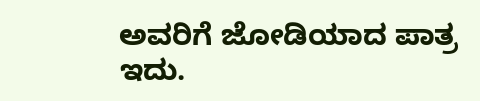ಅವರಿಗೆ ಜೋಡಿಯಾದ ಪಾತ್ರ ಇದು.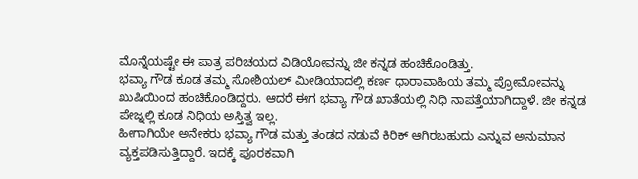ಮೊನ್ನೆಯಷ್ಟೇ ಈ ಪಾತ್ರ ಪರಿಚಯದ ವಿಡಿಯೋವನ್ನು ಜೀ ಕನ್ನಡ ಹಂಚಿಕೊಂಡಿತ್ತು.
ಭವ್ಯಾ ಗೌಡ ಕೂಡ ತಮ್ಮ ಸೋಶಿಯಲ್ ಮೀಡಿಯಾದಲ್ಲಿ ಕರ್ಣ ಧಾರಾವಾಹಿಯ ತಮ್ಮ ಪ್ರೋಮೋವನ್ನು ಖುಷಿಯಿಂದ ಹಂಚಿಕೊಂಡಿದ್ದರು. ಆದರೆ ಈಗ ಭವ್ಯಾ ಗೌಡ ಖಾತೆಯಲ್ಲಿ ನಿಧಿ ನಾಪತ್ತೆಯಾಗಿದ್ದಾಳೆ. ಜೀ ಕನ್ನಡ ಪೇಜ್ನಲ್ಲಿ ಕೂಡ ನಿಧಿಯ ಅಸ್ತಿತ್ವ ಇಲ್ಲ.
ಹೀಗಾಗಿಯೇ ಅನೇಕರು ಭವ್ಯಾ ಗೌಡ ಮತ್ತು ತಂಡದ ನಡುವೆ ಕಿರಿಕ್ ಆಗಿರಬಹುದು ಎನ್ನುವ ಅನುಮಾನ ವ್ಯಕ್ತಪಡಿಸುತ್ತಿದ್ದಾರೆ. ಇದಕ್ಕೆ ಪೂರಕವಾಗಿ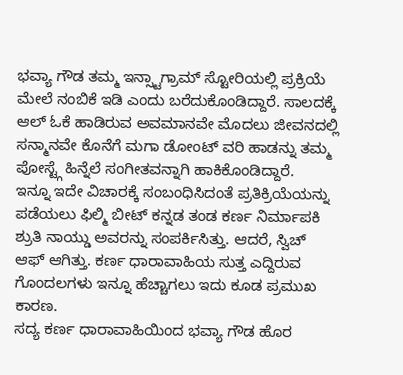ಭವ್ಯಾ ಗೌಡ ತಮ್ಮ ಇನ್ಸ್ಟಾಗ್ರಾಮ್ ಸ್ಟೋರಿಯಲ್ಲಿ ಪ್ರಕ್ರಿಯೆ ಮೇಲೆ ನಂಬಿಕೆ ಇಡಿ ಎಂದು ಬರೆದುಕೊಂಡಿದ್ದಾರೆ. ಸಾಲದಕ್ಕೆ ಆಲ್ ಓಕೆ ಹಾಡಿರುವ ಅವಮಾನವೇ ಮೊದಲು ಜೀವನದಲ್ಲಿ ಸನ್ಮಾನವೇ ಕೊನೆಗೆ ಮಗಾ ಡೋಂಟ್ ವರಿ ಹಾಡನ್ನು ತಮ್ಮ ಪೋಸ್ಟ್ಗೆ ಹಿನ್ನೆಲೆ ಸಂಗೀತವನ್ನಾಗಿ ಹಾಕಿಕೊಂಡಿದ್ದಾರೆ.
ಇನ್ನೂ ಇದೇ ವಿಚಾರಕ್ಕೆ ಸಂಬಂಧಿಸಿದಂತೆ ಪ್ರತಿಕ್ರಿಯೆಯನ್ನು ಪಡೆಯಲು ಫಿಲ್ಮಿ ಬೀಟ್ ಕನ್ನಡ ತಂಡ ಕರ್ಣ ನಿರ್ಮಾಪಕಿ ಶ್ರುತಿ ನಾಯ್ಡು ಅವರನ್ನು ಸಂಪರ್ಕಿಸಿತ್ತು. ಆದರೆ, ಸ್ವಿಚ್ ಆಫ್ ಆಗಿತ್ತು. ಕರ್ಣ ಧಾರಾವಾಹಿಯ ಸುತ್ತ ಎದ್ದಿರುವ ಗೊಂದಲಗಳು ಇನ್ನೂ ಹೆಚ್ಚಾಗಲು ಇದು ಕೂಡ ಪ್ರಮುಖ ಕಾರಣ.
ಸದ್ಯ ಕರ್ಣ ಧಾರಾವಾಹಿಯಿಂದ ಭವ್ಯಾ ಗೌಡ ಹೊರ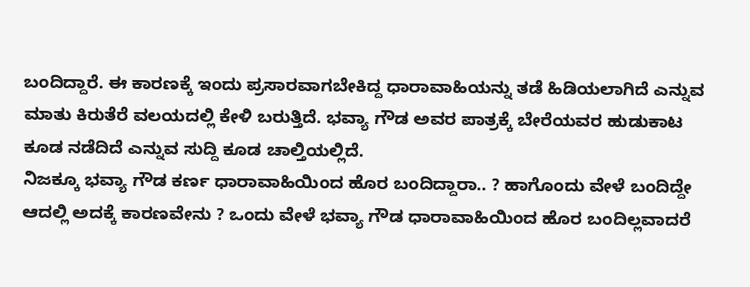ಬಂದಿದ್ದಾರೆ. ಈ ಕಾರಣಕ್ಕೆ ಇಂದು ಪ್ರಸಾರವಾಗಬೇಕಿದ್ದ ಧಾರಾವಾಹಿಯನ್ನು ತಡೆ ಹಿಡಿಯಲಾಗಿದೆ ಎನ್ನುವ ಮಾತು ಕಿರುತೆರೆ ವಲಯದಲ್ಲಿ ಕೇಳಿ ಬರುತ್ತಿದೆ. ಭವ್ಯಾ ಗೌಡ ಅವರ ಪಾತ್ರಕ್ಕೆ ಬೇರೆಯವರ ಹುಡುಕಾಟ ಕೂಡ ನಡೆದಿದೆ ಎನ್ನುವ ಸುದ್ದಿ ಕೂಡ ಚಾಲ್ತಿಯಲ್ಲಿದೆ.
ನಿಜಕ್ಕೂ ಭವ್ಯಾ ಗೌಡ ಕರ್ಣ ಧಾರಾವಾಹಿಯಿಂದ ಹೊರ ಬಂದಿದ್ದಾರಾ.. ? ಹಾಗೊಂದು ವೇಳೆ ಬಂದಿದ್ದೇ ಆದಲ್ಲಿ ಅದಕ್ಕೆ ಕಾರಣವೇನು ? ಒಂದು ವೇಳೆ ಭವ್ಯಾ ಗೌಡ ಧಾರಾವಾಹಿಯಿಂದ ಹೊರ ಬಂದಿಲ್ಲವಾದರೆ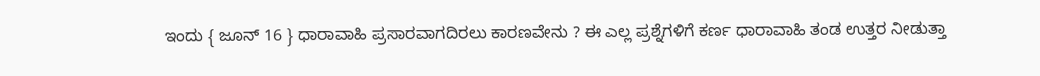ಇಂದು { ಜೂನ್ 16 } ಧಾರಾವಾಹಿ ಪ್ರಸಾರವಾಗದಿರಲು ಕಾರಣವೇನು ? ಈ ಎಲ್ಲ ಪ್ರಶ್ನೆಗಳಿಗೆ ಕರ್ಣ ಧಾರಾವಾಹಿ ತಂಡ ಉತ್ತರ ನೀಡುತ್ತಾ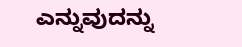ಎನ್ನುವುದನ್ನು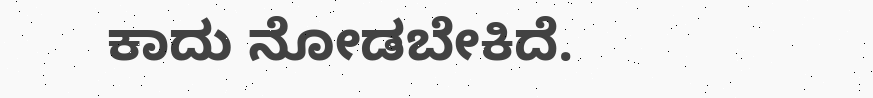ಕಾದು ನೋಡಬೇಕಿದೆ.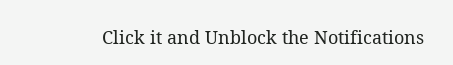Click it and Unblock the Notifications